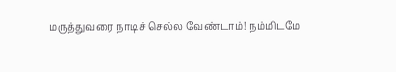மருத்துவரை நாடிச் செல்ல வேண்டாம்! நம்மிடமே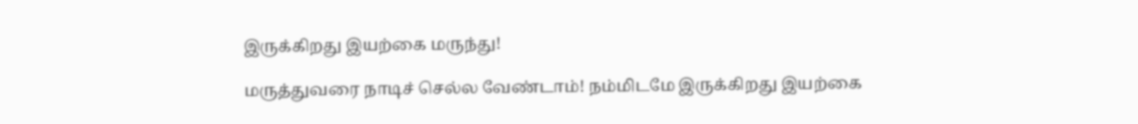இருக்கிறது இயற்கை மருந்து!

மருத்துவரை நாடிச் செல்ல வேண்டாம்! நம்மிடமே இருக்கிறது இயற்கை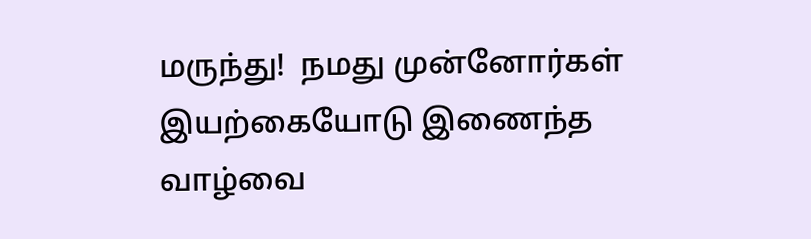மருந்து!  நமது முன்னோர்கள் இயற்கையோடு இணைந்த வாழ்வை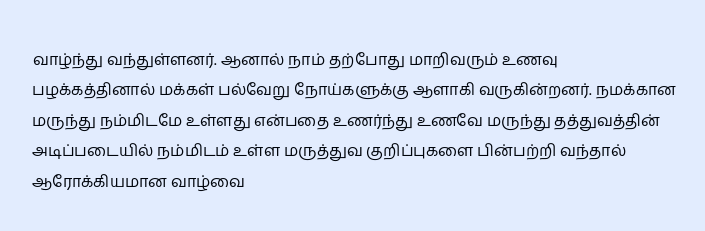வாழ்ந்து வந்துள்ளனர். ஆனால் நாம் தற்போது மாறிவரும் உணவு பழக்கத்தினால் மக்கள் பல்வேறு நோய்களுக்கு ஆளாகி வருகின்றனர். நமக்கான மருந்து நம்மிடமே உள்ளது என்பதை உணர்ந்து உணவே மருந்து தத்துவத்தின் அடிப்படையில் நம்மிடம் உள்ள மருத்துவ குறிப்புகளை பின்பற்றி வந்தால் ஆரோக்கியமான வாழ்வை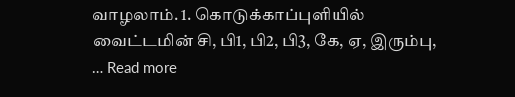வாழலாம். 1. கொடுக்காப்புளியில் வைட்டமின் சி, பி1, பி2, பி3, கே, ஏ, இரும்பு, … Read more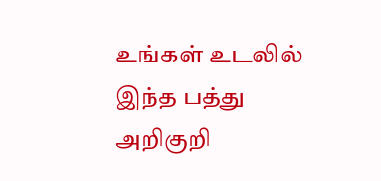உங்கள் உடலில் இந்த பத்து அறிகுறி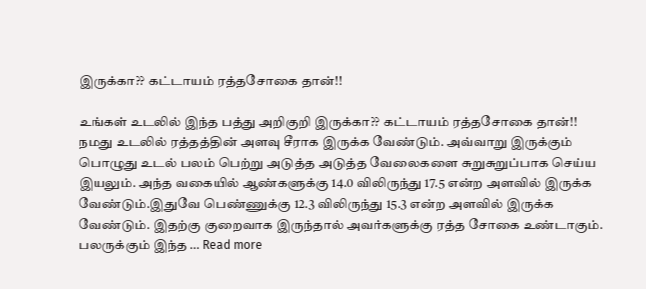இருக்கா?? கட்டாயம் ரத்தசோகை தான்!!

உங்கள் உடலில் இந்த பத்து அறிகுறி இருக்கா?? கட்டாயம் ரத்தசோகை தான்!! நமது உடலில் ரத்தத்தின் அளவு சீராக இருக்க வேண்டும். அவ்வாறு இருக்கும் பொழுது உடல் பலம் பெற்று அடுத்த அடுத்த வேலைகளை சுறுசுறுப்பாக செய்ய இயலும். அந்த வகையில் ஆண்களுக்கு 14.0 விலிருந்து 17.5 என்ற அளவில் இருக்க வேண்டும்.இதுவே பெண்ணுக்கு 12.3 விலிருந்து 15.3 என்ற அளவில் இருக்க வேண்டும். இதற்கு குறைவாக இருந்தால் அவர்களுக்கு ரத்த சோகை உண்டாகும். பலருக்கும் இந்த … Read more